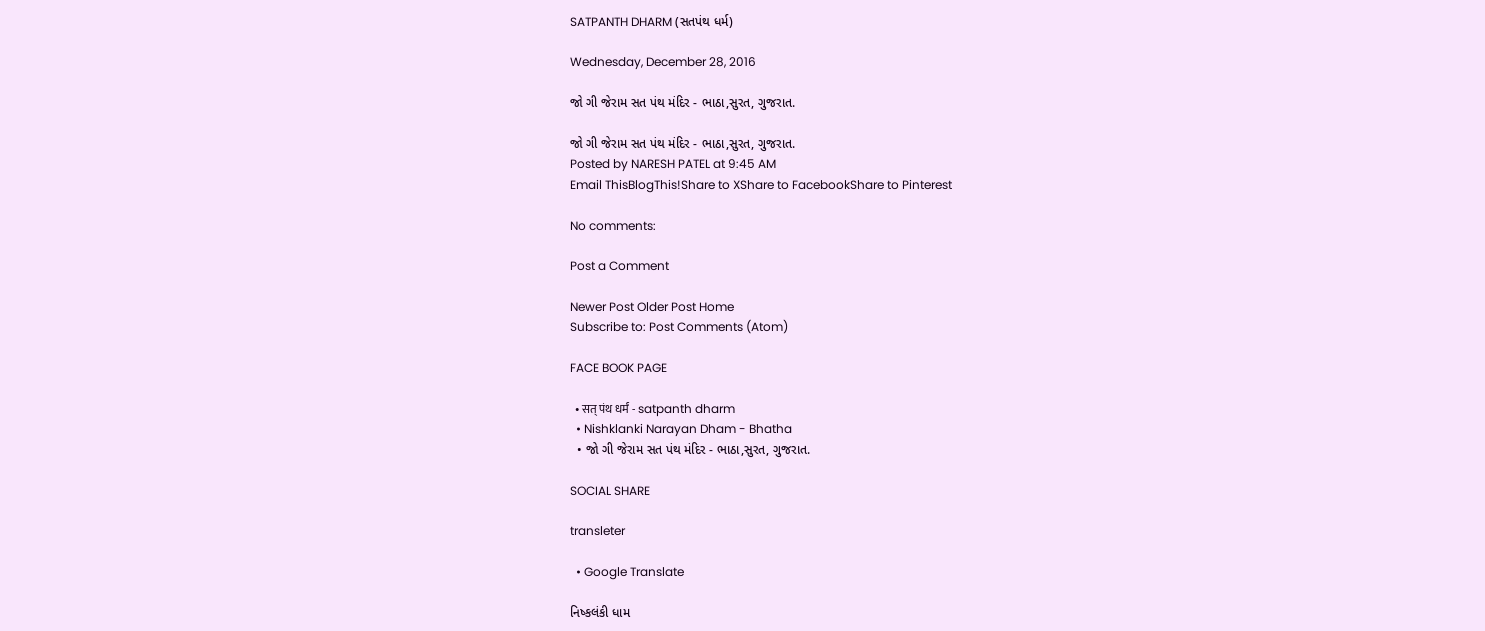SATPANTH DHARM (સતપંથ ધર્મ)

Wednesday, December 28, 2016

જો ગી જેરામ સત પંથ મંદિર - ભાઠા,સુરત, ગુજરાત.

જો ગી જેરામ સત પંથ મંદિર - ભાઠા,સુરત, ગુજરાત.
Posted by NARESH PATEL at 9:45 AM
Email ThisBlogThis!Share to XShare to FacebookShare to Pinterest

No comments:

Post a Comment

Newer Post Older Post Home
Subscribe to: Post Comments (Atom)

FACE BOOK PAGE

  • सत् पंथ धर्मं - satpanth dharm
  • Nishklanki Narayan Dham - Bhatha
  • જો ગી જેરામ સત પંથ મંદિર - ભાઠા,સુરત, ગુજરાત.

SOCIAL SHARE

transleter

  • Google Translate

નિષ્કલંકી ધામ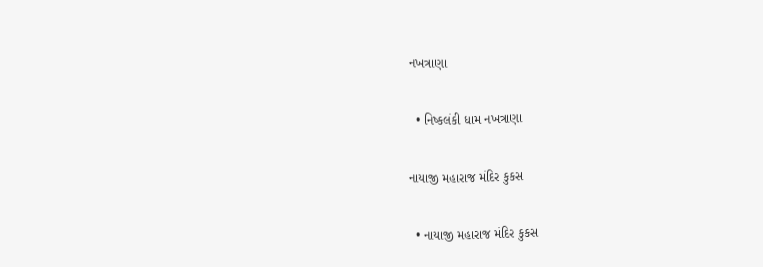નખત્રાણા

  • નિષ્કલંકી ધામ નખત્રાણા

નાયાજી મહારાજ મંદિર કુકસ

  • નાયાજી મહારાજ મંદિર કુકસ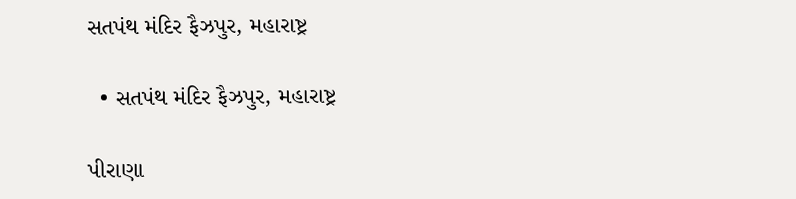સતપંથ મંદિર ફૈઝપુર, મહારાષ્ટ્ર

  • સતપંથ મંદિર ફૈઝપુર, મહારાષ્ટ્ર

પીરાણા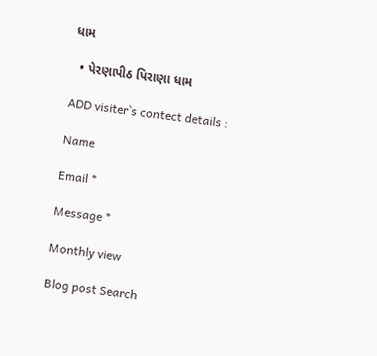ધામ

  • પેરણાપીઠ પિરાણા ધામ

ADD visiter`s contect details :

Name

Email *

Message *

Monthly view

Blog post Search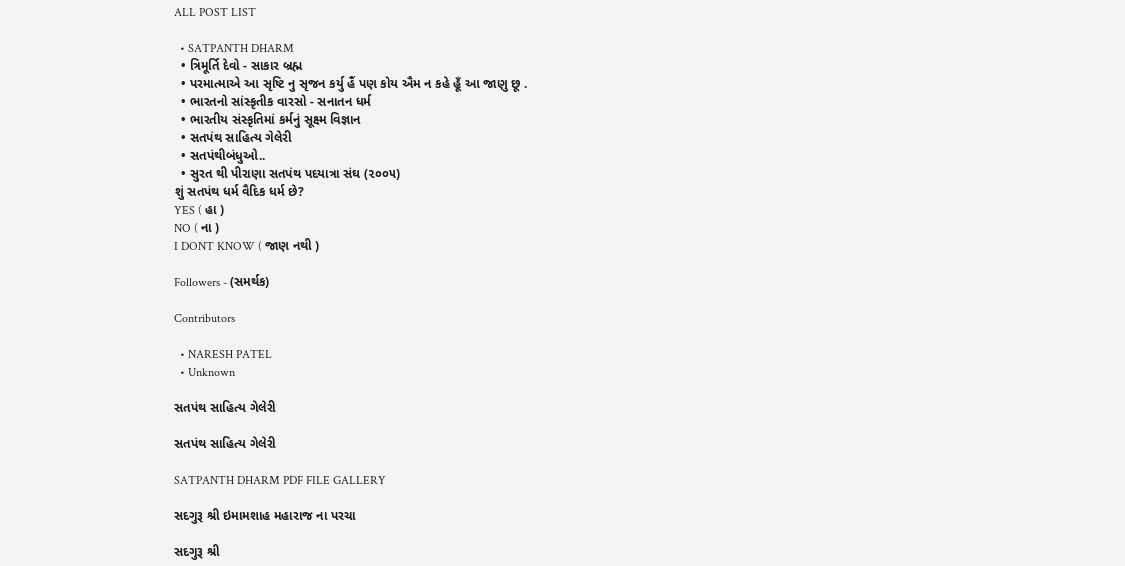ALL POST LIST

  • SATPANTH DHARM
  • ત્રિમૂર્તિ દેવો - સાકાર બ્રહ્મ
  • પરમાત્માએ આ સૃષ્ટિ નુ સૃજન કર્યુ હૈં પણ કોય ઐમ ન કહે હૂઁ આ જાણુ છૂ .
  • ભારતનો સાંસ્કૃતીક વારસો - સનાતન ધર્મ
  • ભારતીય સંસ્કૃતિમાં કર્મનું સૂક્ષ્મ વિજ્ઞાન
  • સતપંથ સાહિત્ય ગેલેરી
  • સતપંથીબંધુઓ..
  • સુરત થી પીરાણા સતપંથ પદયાત્રા સંઘ (૨૦૦૫)
શું સતપંથ ધર્મ વૈદિક ધર્મ છે?
YES ( હા )
NO ( ના )
I DONT KNOW ( જાણ નથી )

Followers - (સમર્થક)

Contributors

  • NARESH PATEL
  • Unknown

સતપંથ સાહિત્ય ગેલેરી

સતપંથ સાહિત્ય ગેલેરી

SATPANTH DHARM PDF FILE GALLERY

સદગુરૂ શ્રી ઇમામશાહ મહારાજ ના પરચા

સદગુરૂ શ્રી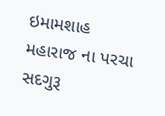ઇમામશાહ મહારાજ ના પરચા
સદગુરૂ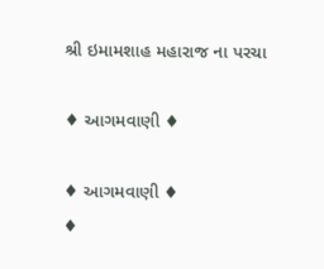શ્રી ઇમામશાહ મહારાજ ના પરચા

♦ આગમવાણી ♦

♦ આગમવાણી ♦
♦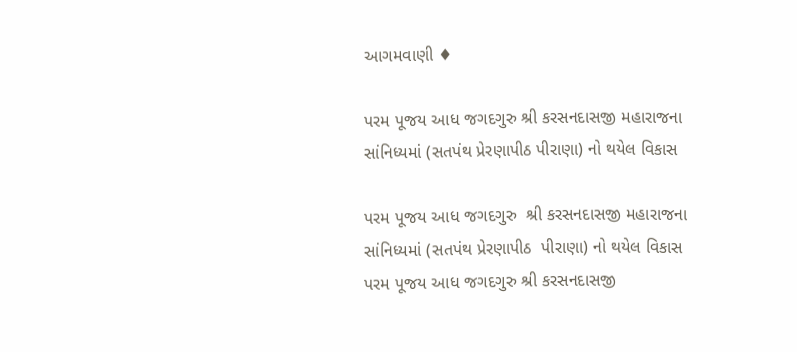આગમવાણી ♦

પરમ પૂજય આધ જગદગુરુ શ્રી કરસનદાસજી મહારાજના સાંનિધ્યમાં (સતપંથ પ્રેરણાપીઠ પીરાણા) નો થયેલ વિકાસ

પરમ પૂજય આધ જગદગુરુ  શ્રી કરસનદાસજી મહારાજના સાંનિધ્યમાં (સતપંથ પ્રેરણાપીઠ  પીરાણા) નો થયેલ વિકાસ
પરમ પૂજય આધ જગદગુરુ શ્રી કરસનદાસજી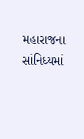મહારાજના સાંનિધ્યમાં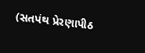(સતપંથ પ્રેરણાપીઠ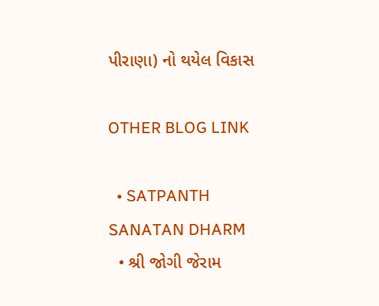પીરાણા) નો થયેલ વિકાસ

OTHER BLOG LINK

  • SATPANTH SANATAN DHARM
  • શ્રી જોગી જેરામ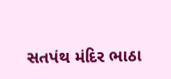સતપંથ મંદિર ભાઠા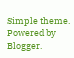Simple theme. Powered by Blogger.